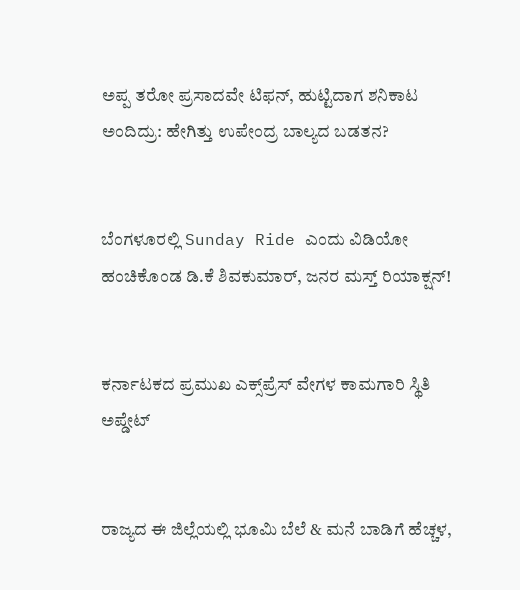ಅಪ್ಪ ತರೋ ಪ್ರಸಾದವೇ ಟಿಫನ್, ಹುಟ್ಟಿದಾಗ ಶನಿಕಾಟ ಅಂದಿದ್ರು: ಹೇಗಿತ್ತು ಉಪೇಂದ್ರ ಬಾಲ್ಯದ ಬಡತನ?


ಬೆಂಗಳೂರಲ್ಲಿ Sunday Ride ಎಂದು ವಿಡಿಯೋ ಹಂಚಿಕೊಂಡ ಡಿ.ಕೆ ಶಿವಕುಮಾರ್, ಜನರ ಮಸ್ತ್‌ ರಿಯಾಕ್ಷನ್‌!


ಕರ್ನಾಟಕದ ಪ್ರಮುಖ ಎಕ್ಸ್‌ಪ್ರೆಸ್‌ ವೇಗಳ ಕಾಮಗಾರಿ ಸ್ಥಿತಿ ಅಪ್ಡೇಟ್


ರಾಜ್ಯದ ಈ ಜಿಲ್ಲೆಯಲ್ಲಿ ಭೂಮಿ ಬೆಲೆ & ಮನೆ ಬಾಡಿಗೆ ಹೆಚ್ಚಳ,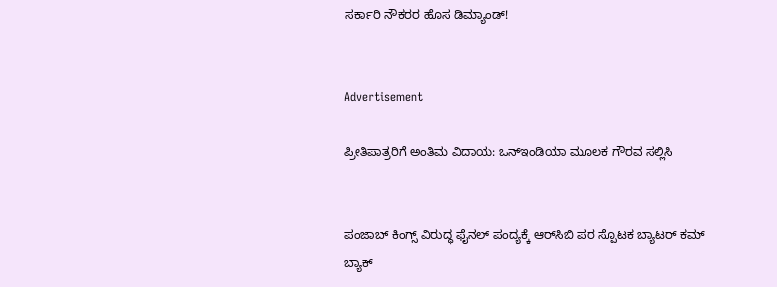ಸರ್ಕಾರಿ ನೌಕರರ ಹೊಸ ಡಿಮ್ಯಾಂಡ್!


Advertisement

ಪ್ರೀತಿಪಾತ್ರರಿಗೆ ಅಂತಿಮ ವಿದಾಯ: ಒನ್ಇಂಡಿಯಾ ಮೂಲಕ ಗೌರವ ಸಲ್ಲಿಸಿ


ಪಂಜಾಬ್‌ ಕಿಂಗ್ಸ್ ವಿರುದ್ಧ ಫೈನಲ್‌ ಪಂದ್ಯಕ್ಕೆ ಆರ್‌ಸಿಬಿ ಪರ ಸ್ಪೊಟಕ ಬ್ಯಾಟರ್ ಕಮ್‌ ಬ್ಯಾಕ್‌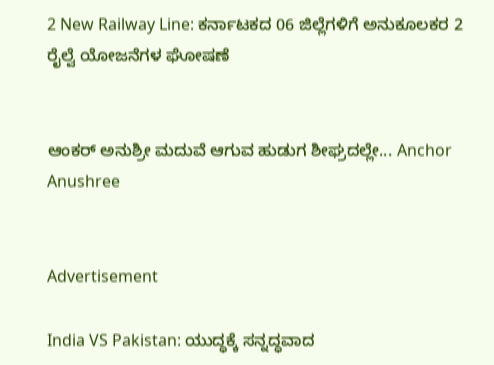2 New Railway Line: ಕರ್ನಾಟಕದ 06 ಜಿಲ್ಲೆಗಳಿಗೆ ಅನುಕೂಲಕರ 2 ರೈಲ್ವೆ ಯೋಜನೆಗಳ ಘೋಷಣೆ


ಆಂಕರ್ ಅನುಶ್ರೀ ಮದುವೆ ಆಗುವ ಹುಡುಗ ಶೀಘ್ರದಲ್ಲೇ... Anchor Anushree


Advertisement

India VS Pakistan: ಯುದ್ಧಕ್ಕೆ ಸನ್ನದ್ಧವಾದ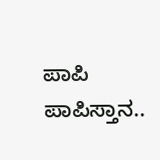ಪಾಪಿ ಪಾಪಿಸ್ತಾನ..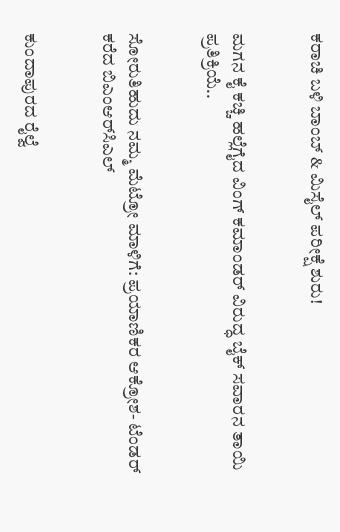ಕರಾಚಿ ಬಳಿ ಬಾಂಬ್‌ & ಮಿಸೈಲ್‌ ಪರೀಕ್ಷೆ ಶುರು!


ಮಗನ ಕೈ ಕಚ್ಚಿ ಹಲ್ಲೆಗೈದ ವಿಂಗ್ ಕಮಾಂಡರ್ ವಿರುದ್ಧ ಬೈಕ್ ಸವಾರನ ತಾಯಿ ಪ್ರತಿಕ್ರಿಯೆ..


ಸೋರುತಿಹುದು ನಮ್ಮ ಮೆಟ್ರೋ ಮಾಳಿಗೆ: ಪ್ರಯಾಣಿಕರ ಆಕ್ರೋಶ- ಟೆಂಡರ್ ಕರೆದ ಬಿಎಂಆರ್‌ಸಿಎಲ್


ಕುಂದಾಪುರದ ರೈಲ್ವೆ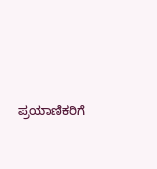ಪ್ರಯಾಣಿಕರಿಗೆ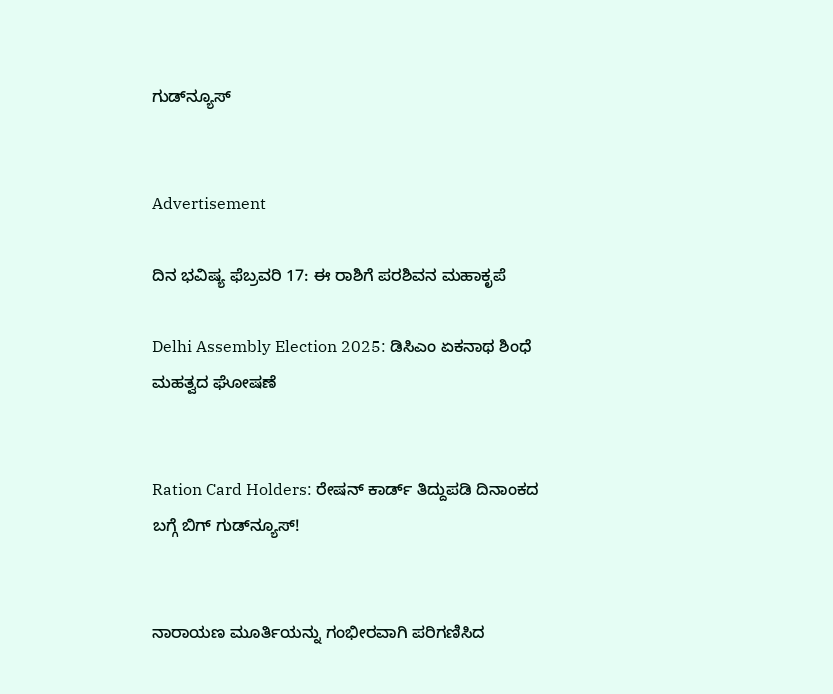ಗುಡ್‌ನ್ಯೂಸ್‌


Advertisement

ದಿನ ಭವಿಷ್ಯ ಫೆಬ್ರವರಿ 17: ಈ ರಾಶಿಗೆ ಪರಶಿವನ ಮಹಾಕೃಪೆ

Delhi Assembly Election 2025: ಡಿಸಿಎಂ ಏಕನಾಥ ಶಿಂಧೆ ಮಹತ್ವದ ಘೋಷಣೆ


Ration Card Holders: ರೇಷನ್ ಕಾರ್ಡ್‌ ತಿದ್ದುಪಡಿ ದಿನಾಂಕದ ಬಗ್ಗೆ ಬಿಗ್‌ ಗುಡ್‌ನ್ಯೂಸ್‌!


ನಾರಾಯಣ ಮೂರ್ತಿಯನ್ನು ಗಂಭೀರವಾಗಿ ಪರಿಗಣಿಸಿದ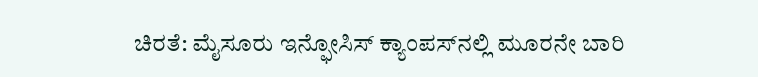ಚಿರತೆ: ಮೈಸೂರು ಇನ್ಫೋಸಿಸ್ ಕ್ಯಾಂಪಸ್‌ನಲ್ಲಿ ಮೂರನೇ ಬಾರಿ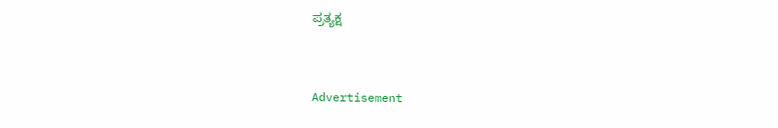ಪ್ರತ್ಯಕ್ಷ


Advertisement